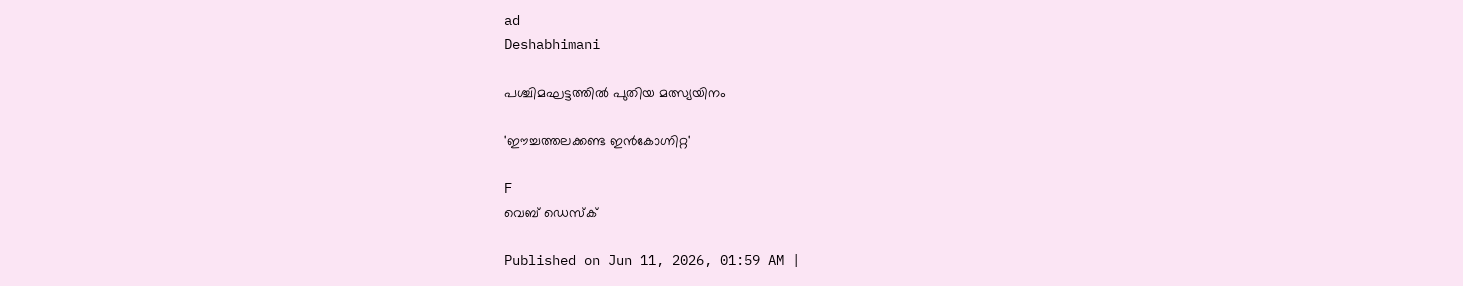ad
Deshabhimani

പശ്ചിമഘട്ടത്തിൽ പുതിയ മത്സ്യയിനം

'ഈച്ചത്തലക്കണ്ട ഇൻകോഗ്നിറ്റ'

F
വെബ് ഡെസ്ക്

Published on Jun 11, 2026, 01:59 AM |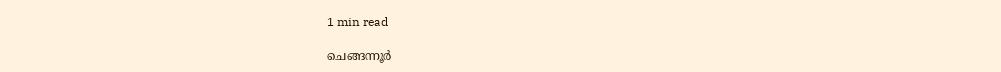1 min read

ചെങ്ങന്നൂർ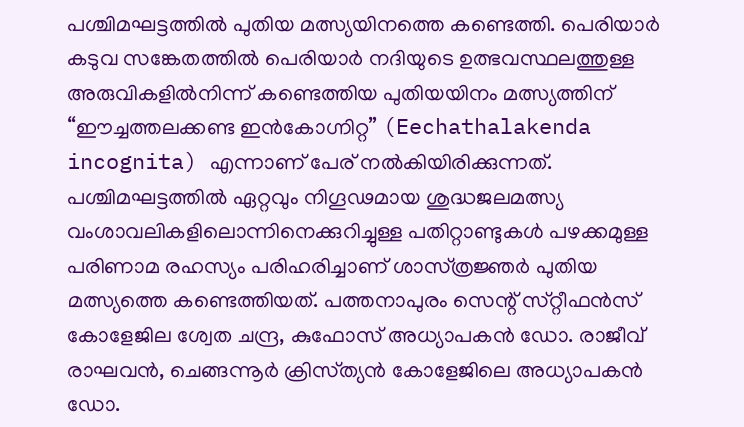പശ്ചിമഘട്ടത്തിൽ പുതിയ മത്സ്യയിനത്തെ കണ്ടെത്തി. പെരിയാർ കടുവ സങ്കേതത്തിൽ പെരിയാർ നദിയുടെ ഉത്ഭവസ്ഥലത്തുള്ള അരുവികളിൽനിന്ന്‌ കണ്ടെത്തിയ പുതിയയിനം മത്സ്യത്തിന് “ഈച്ചത്തലക്കണ്ട ഇൻകോഗ്നിറ്റ” (Eechathalakenda incognita) എന്നാണ് പേര് നൽകിയിരിക്കുന്നത്. പശ്ചിമഘട്ടത്തില്‍ ഏറ്റവും നിഗൂഢമായ ശുദ്ധജലമത്സ്യ വംശാവലികളിലൊന്നിനെക്കുറിച്ചുള്ള പതിറ്റാണ്ടുകൾ പഴക്കമുള്ള പരിണാമ രഹസ്യം പരിഹരിച്ചാണ് ശാസ്‌ത്രജ്ഞർ പുതിയ മത്സ്യത്തെ കണ്ടെത്തിയത്. പത്തനാപുരം സെന്റ് സ്‌റ്റീഫൻസ് കോളേജില ശ്വേത ചന്ദ്ര, കുഫോസ് അധ്യാപകൻ ഡോ. രാജീവ് രാഘവൻ, ചെങ്ങന്നൂർ ക്രിസ്‌ത്യൻ കോളേജിലെ അധ്യാപകൻ ഡോ.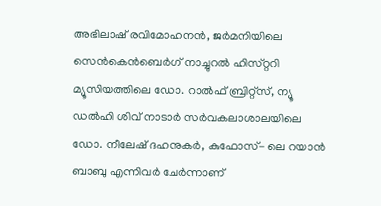അഭിലാഷ് രവിമോഹനൻ, ജർമനിയിലെ സെൻകെൻബെർഗ് നാച്ചുറൽ ഹിസ്‌റ്ററി മ്യൂസിയത്തിലെ ഡോ. റാൽഫ് ബ്രിറ്റ്സ്, ന്യൂ ഡൽഹി ശിവ് നാടാർ സർവകലാശാലയിലെ ഡോ. നീലേഷ് ദഹനുകർ, കുഫോസ്- ലെ റയാൻ ബാബു എന്നിവർ ചേർന്നാണ്‌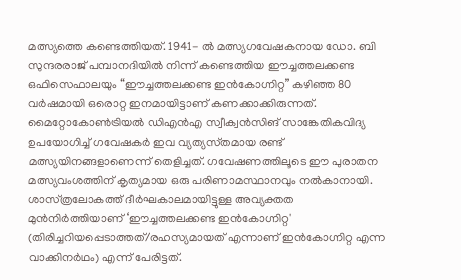മത്സ്യത്തെ കണ്ടെത്തിയത്. 1941- ൽ മത്സ്യഗവേഷകനായ ഡോ. ബി സുന്ദരരാജ് പമ്പാനദിയിൽ നിന്ന് കണ്ടെത്തിയ ഈച്ചത്തലക്കണ്ട ഒഫിസെഫാലയും “ഈച്ചത്തലക്കണ്ട ഇൻകോഗ്നിറ്റ” കഴിഞ്ഞ 80 വർഷമായി ഒരൊറ്റ ഇനമായിട്ടാണ് കണക്കാക്കിരുന്നത്. മൈറ്റോകോൺട്രിയൽ ഡിഎൻഎ സ്വീക്വൻസിങ് സാങ്കേതികവിദ്യ ഉപയോഗിച്ച് ഗവേഷകർ ഇവ വ്യത്യസ്‌തമായ രണ്ട് മത്സ്യയിനങ്ങളാണെന്ന് തെളിച്ചത്. ഗവേഷണത്തിലൂടെ ഈ പുരാതന മത്സ്യവംശത്തിന് കൃത്യമായ ഒരു പരിണാമസ്ഥാനവും നൽകാനായി. ശാസ്‌ത്രലോകത്ത് ദീർഘകാലമായിട്ടുള്ള അവ്യക്തത മുൻനിർത്തിയാണ് ‘ഈച്ചത്തലക്കണ്ട ഇൻകോഗ്നിറ്റ' (തിരിച്ചറിയപ്പെടാത്തത്/രഹസ്യമായത് എന്നാണ് ഇൻകോഗ്നിറ്റ എന്ന വാക്കിനർഥം) എന്ന് പേരിട്ടത്.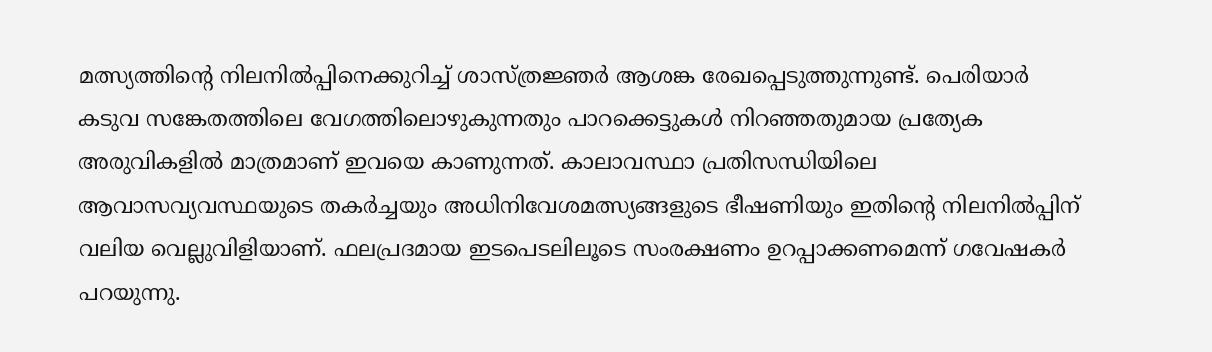മത്സ്യത്തിന്റെ നിലനിൽപ്പിനെക്കുറിച്ച് ശാസ്‌ത്രജ്ഞർ ആശങ്ക രേഖപ്പെടുത്തുന്നുണ്ട്. പെരിയാർ കടുവ സങ്കേതത്തിലെ വേഗത്തിലൊഴുകുന്നതും പാറക്കെട്ടുകൾ നിറഞ്ഞതുമായ പ്രത്യേക അരുവികളിൽ മാത്രമാണ് ഇവയെ കാണുന്നത്. കാലാവസ്ഥാ പ്രതിസന്ധിയിലെ ആവാസവ്യവസ്ഥയുടെ തകർച്ചയും അധിനിവേശമത്സ്യങ്ങളുടെ ഭീഷണിയും ഇതിന്റെ നിലനിൽപ്പിന് വലിയ വെല്ലുവിളിയാണ്. ഫലപ്രദമായ ഇടപെടലിലൂടെ സംരക്ഷണം ഉറപ്പാക്കണമെന്ന് ഗവേഷകർ പറയുന്നു.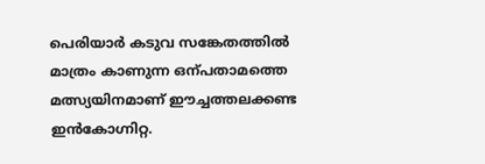പെരിയാർ കടുവ സങ്കേതത്തിൽ മാത്രം കാണുന്ന ഒന്പതാമത്തെ മത്സ്യയിനമാണ് ഈച്ചത്തലക്കണ്ട ഇൻകോഗ്നിറ്റ.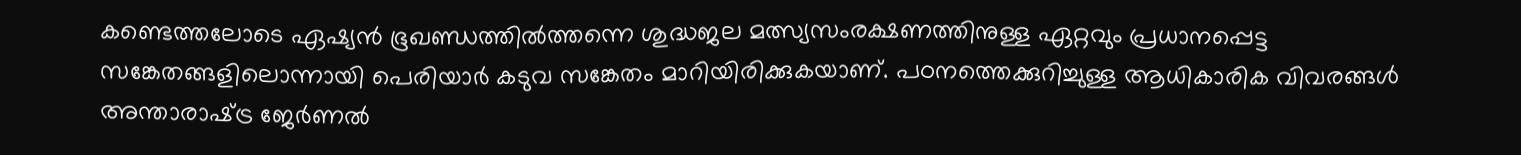കണ്ടെത്തലോടെ ഏഷ്യൻ ഭൂഖണ്ഡത്തിൽത്തന്നെ ശുദ്ധജല മത്സ്യസംരക്ഷണത്തിനുള്ള ഏറ്റവും പ്രധാനപ്പെട്ട സങ്കേതങ്ങളിലൊന്നായി പെരിയാർ കടുവ സങ്കേതം മാറിയിരിക്കുകയാണ്. പഠനത്തെക്കുറിച്ചുള്ള ആധികാരിക വിവരങ്ങൾ അന്താരാഷ്‌ട്ര ജേർണൽ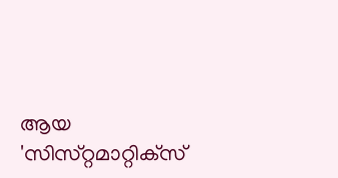ആയ 'സിസ്‌റ്റമാറ്റിക്‌സ്‌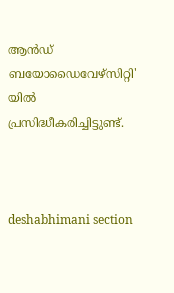ആൻഡ് ബയോഡൈവേഴ്സിറ്റി' യിൽ പ്രസിദ്ധീകരിച്ചിട്ടുണ്ട്.



deshabhimani section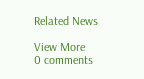Related News

View More
0 comments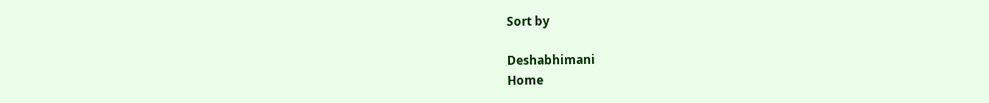Sort by

Deshabhimani
Home